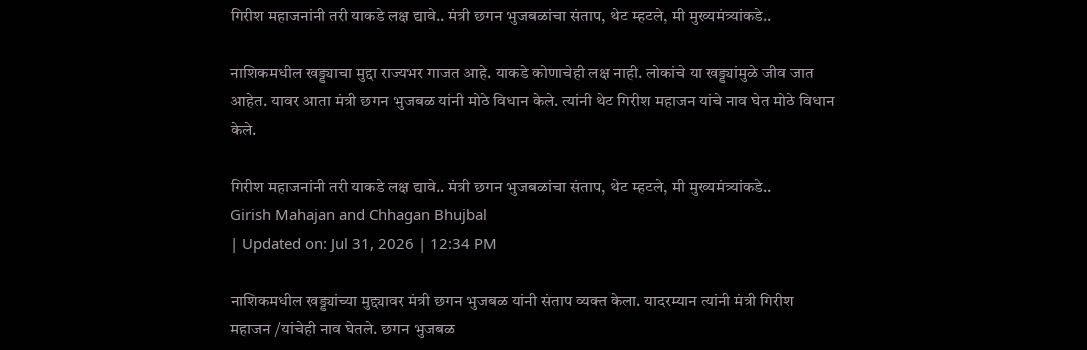गिरीश महाजनांनी तरी याकडे लक्ष द्यावे.. मंत्री छगन भुजबळांचा संताप, थेट म्हटले, मी मुख्यमंत्र्यांकडे..

नाशिकमधील खड्ड्याचा मुद्दा राज्यभर गाजत आहे. याकडे कोणाचेही लक्ष नाही. लोकांचे या खड्ड्यांमुळे जीव जात आहेत. यावर आता मंत्री छगन भुजबळ यांनी मोठे विधान केले. त्यांनी थेट गिरीश महाजन यांचे नाव घेत मोठे विधान केले.

गिरीश महाजनांनी तरी याकडे लक्ष द्यावे.. मंत्री छगन भुजबळांचा संताप, थेट म्हटले, मी मुख्यमंत्र्यांकडे..
Girish Mahajan and Chhagan Bhujbal
| Updated on: Jul 31, 2026 | 12:34 PM

नाशिकमधील खड्ड्यांच्या मुद्द्यावर मंत्री छगन भुजबळ यांनी संताप व्यक्त केला. यादरम्यान त्यांनी मंत्री गिरीश महाजन /यांचेही नाव घेतले. छगन भुजबळ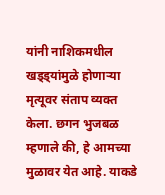यांनी नाशिकमधील खड्ड्यांमुळे होणाऱ्या मृत्यूवर संताप व्यक्त केला. छगन भुजबळ म्हणाले की, हे आमच्या मुळावर येत आहे. याकडे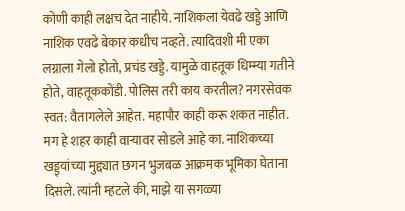कोणी काही लक्षच देत नाहीये. नाशिकला येवढे खड्डे आणि नाशिक एवढे बेकार कधीच नव्हते. त्यादिवशी मी एका लग्नाला गेलो होतो, प्रचंड खड्डे. यामुळे वाहतूक धिम्म्या गतीने होते, वाहतूककोंडी. पोलिस तरी काय करतील? नगरसेवक स्वत: वैतागलेले आहेत. महापौर काही करू शकत नाहीत. मग हे शहर काही वाऱ्यावर सोडले आहे का. नाशिकच्या खड्ड्यांच्या मुद्द्यात छगन भुजबळ आक्रमक भूमिका घेताना दिसले. त्यांनी म्हटले की, माझे या सगळ्या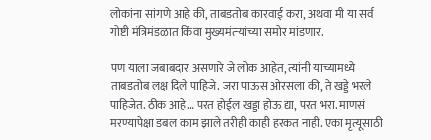लोकांना सांगणे आहे की, ताबडतोब कारवाई करा, अथवा मी या सर्व गोष्टी मंत्रिमंडळात किंवा मुख्यमंत्र्‍यांच्या समोर मांडणार.

पण याला जबाबदार असणारे जे लोक आहेत, त्यांनी याच्यामध्ये ताबडतोब लक्ष दिले पाहिजे. जरा पाऊस ओरसला की, ते खड्डे भरले पाहिजेत. ठीक आहे… परत होईल खड्डा होऊ द्या, परत भरा. माणसं मरण्यापेक्षा डबल काम झाले तरीही काही हरकत नाही. एका मृत्यूसाठी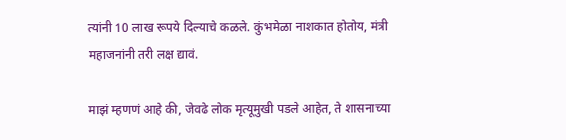त्यांनी 10 लाख रूपये दिल्याचे कळले. कुंभमेळा नाशकात होतोय, मंत्री महाजनांनी तरी लक्ष द्यावं.

माझं म्हणणं आहे की, जेवढे लोक मृत्यूमुखी पडले आहेत, ते शासनाच्या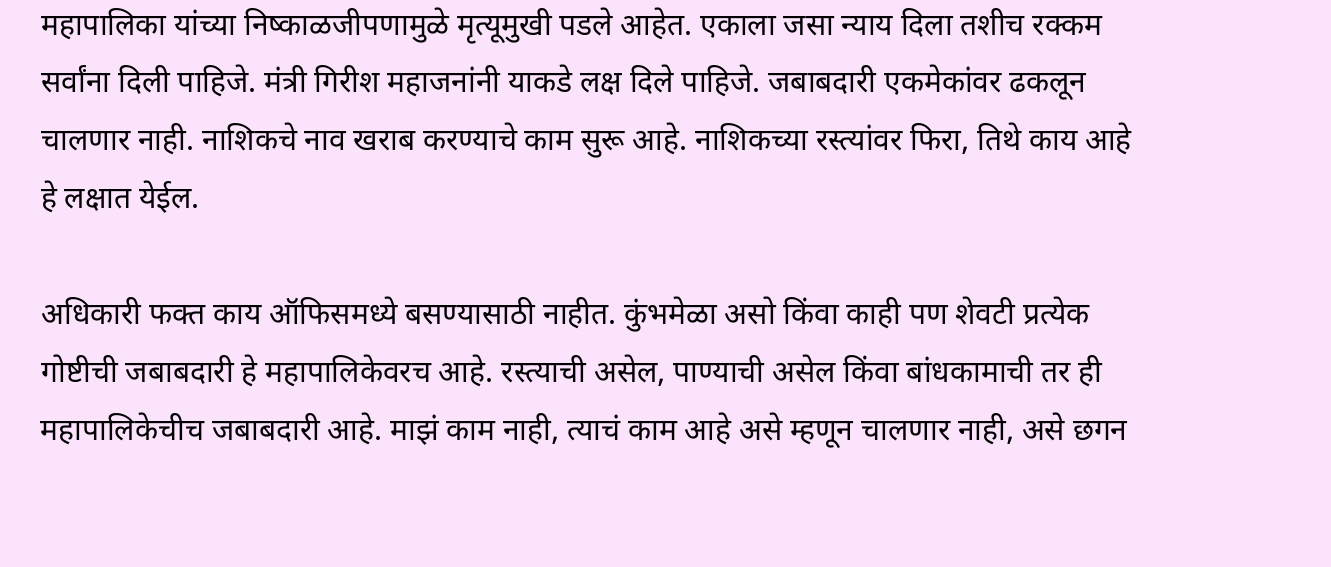महापालिका यांच्या निष्काळजीपणामुळे मृत्यूमुखी पडले आहेत. एकाला जसा न्याय दिला तशीच रक्कम सर्वांना दिली पाहिजे. मंत्री गिरीश महाजनांनी याकडे लक्ष दिले पाहिजे. जबाबदारी एकमेकांवर ढकलून चालणार नाही. नाशिकचे नाव खराब करण्याचे काम सुरू आहे. नाशिकच्या रस्त्यांवर फिरा, तिथे काय आहे हे लक्षात येईल.

अधिकारी फक्त काय ऑफिसमध्ये बसण्यासाठी नाहीत. कुंभमेळा असो किंवा काही पण शेवटी प्रत्येक गोष्टीची जबाबदारी हे महापालिकेवरच आहे. रस्त्याची असेल, पाण्याची असेल किंवा बांधकामाची तर ही महापालिकेचीच जबाबदारी आहे. माझं काम नाही, त्याचं काम आहे असे म्हणून चालणार नाही, असे छगन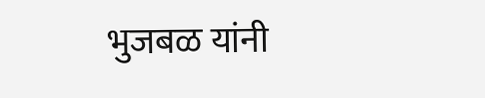भुजबळ यांनी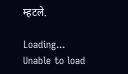म्हटले.

Loading...
Unable to load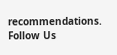recommendations.
Follow Us